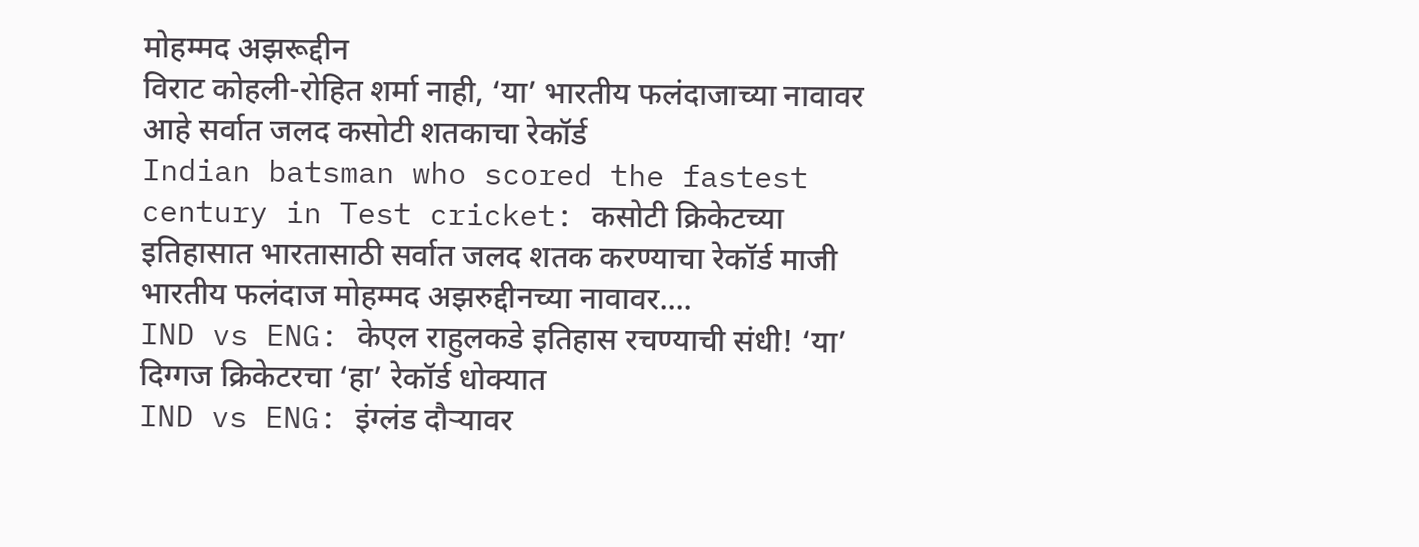मोहम्मद अझरूद्दीन
विराट कोहली-रोहित शर्मा नाही, ‘या’ भारतीय फलंदाजाच्या नावावर आहे सर्वात जलद कसोटी शतकाचा रेकॉर्ड
Indian batsman who scored the fastest century in Test cricket: कसोटी क्रिकेटच्या इतिहासात भारतासाठी सर्वात जलद शतक करण्याचा रेकॉर्ड माजी भारतीय फलंदाज मोहम्मद अझरुद्दीनच्या नावावर....
IND vs ENG: केएल राहुलकडे इतिहास रचण्याची संधी! ‘या’ दिग्गज क्रिकेटरचा ‘हा’ रेकॉर्ड धोक्यात
IND vs ENG: इंग्लंड दौऱ्यावर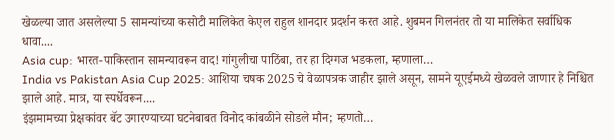खेळल्या जात असलेल्या 5 सामन्यांच्या कसोटी मालिकेत केएल राहुल शानदार प्रदर्शन करत आहे. शुबमन गिलनंतर तो या मालिकेत सर्वाधिक धावा....
Asia cup: भारत-पाकिस्तान सामन्यावरून वाद! गांगुलीचा पाठिंबा, तर हा दिग्गज भडकला, म्हणाला…
India vs Pakistan Asia Cup 2025: आशिया चषक 2025 चे वेळापत्रक जाहीर झाले असून, सामने यूएईमध्ये खेळवले जाणार हे निश्चित झाले आहे. मात्र, या स्पर्धेवरून....
इंझमामच्या प्रेक्षकांवर बॅट उगारण्याच्या घटनेबाबत विनोद कांबळीने सोडले मौन; म्हणतो…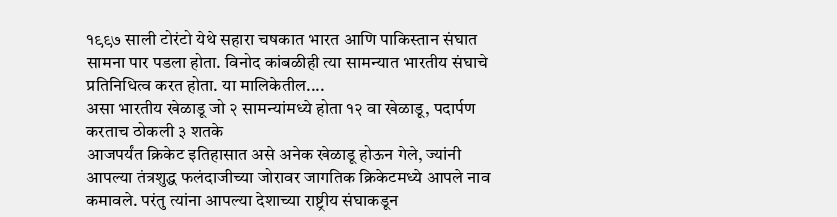१९९७ साली टोरंटो येथे सहारा चषकात भारत आणि पाकिस्तान संघात सामना पार पडला होता. विनोद कांबळीही त्या सामन्यात भारतीय संघाचे प्रतिनिधित्व करत होता. या मालिकेतील....
असा भारतीय खेळाडू जो २ सामन्यांमध्ये होता १२ वा खेळाडू, पदार्पण करताच ठोकली ३ शतके
आजपर्यंत क्रिकेट इतिहासात असे अनेक खेळाडू होऊन गेले, ज्यांनी आपल्या तंत्रशुद्ध फलंदाजीच्या जोरावर जागतिक क्रिकेटमध्ये आपले नाव कमावले. परंतु त्यांना आपल्या देशाच्या राष्ट्रीय संघाकडून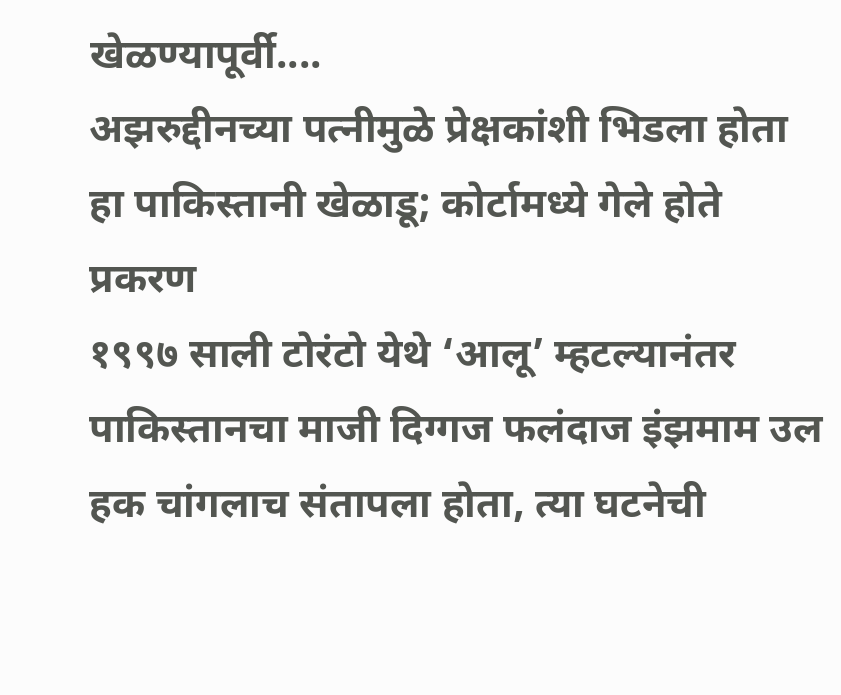खेळण्यापूर्वी....
अझरुद्दीनच्या पत्नीमुळे प्रेक्षकांशी भिडला होता हा पाकिस्तानी खेळाडू; कोर्टामध्ये गेले होते प्रकरण
१९९७ साली टोरंटो येथे ‘आलू’ म्हटल्यानंतर पाकिस्तानचा माजी दिग्गज फलंदाज इंझमाम उल हक चांगलाच संतापला होता, त्या घटनेची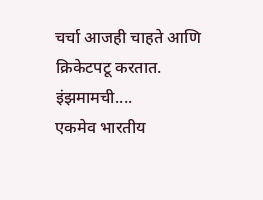चर्चा आजही चाहते आणि क्रिकेटपटू करतात. इंझमामची....
एकमेव भारतीय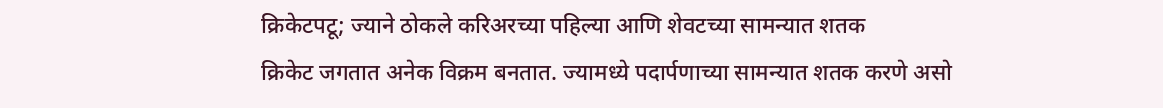क्रिकेटपटू; ज्याने ठोकले करिअरच्या पहिल्या आणि शेवटच्या सामन्यात शतक
क्रिकेट जगतात अनेक विक्रम बनतात. ज्यामध्ये पदार्पणाच्या सामन्यात शतक करणे असो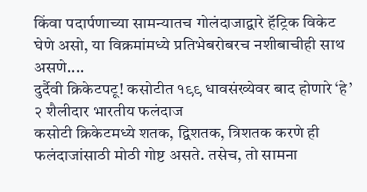किंवा पदार्पणाच्या सामन्यातच गोलंदाजाद्वारे हॅट्रिक विकेट घेणे असो, या विक्रमांमध्ये प्रतिभेबरोबरच नशीबाचीही साथ असणे....
दुर्दैवी क्रिकेटपटू! कसोटीत १९९ धावसंख्येवर बाद होणारे ‘हे’ २ शैलीदार भारतीय फलंदाज
कसोटी क्रिकेटमध्ये शतक, द्विशतक, त्रिशतक करणे ही फलंदाजांसाठी मोठी गोष्ट असते. तसेच, तो सामना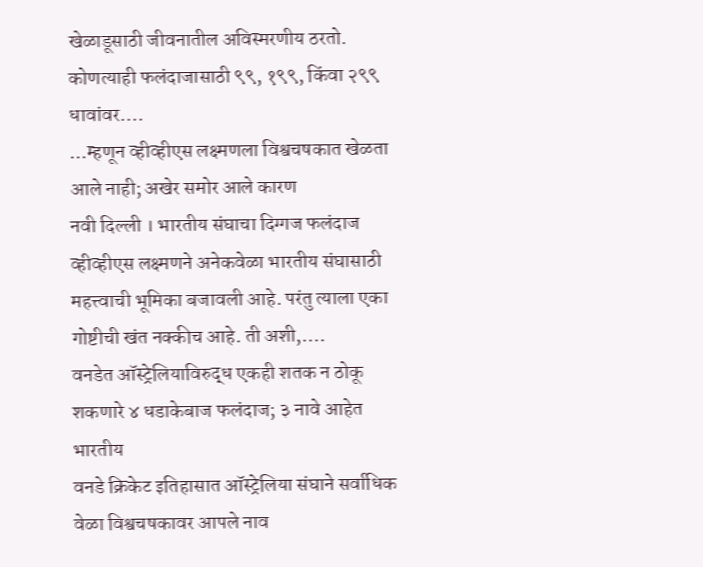खेळाडूसाठी जीवनातील अविस्मरणीय ठरतो. कोणत्याही फलंदाजासाठी ९९, १९९, किंवा २९९ धावांवर....
…म्हणून व्हीव्हीएस लक्ष्मणला विश्वचषकात खेळता आले नाही; अखेर समोर आले कारण
नवी दिल्ली । भारतीय संघाचा दिग्गज फलंदाज व्हीव्हीएस लक्ष्मणने अनेकवेळा भारतीय संघासाठी महत्त्वाची भूमिका बजावली आहे. परंतु त्याला एका गोष्टीची खंत नक्कीच आहे. ती अशी,....
वनडेत ऑस्ट्रेलियाविरुद्ध एकही शतक न ठोकू शकणारे ४ धडाकेबाज फलंदाज; ३ नावे आहेत भारतीय
वनडे क्रिकेट इतिहासात ऑस्ट्रेलिया संघाने सर्वाधिक वेळा विश्वचषकावर आपले नाव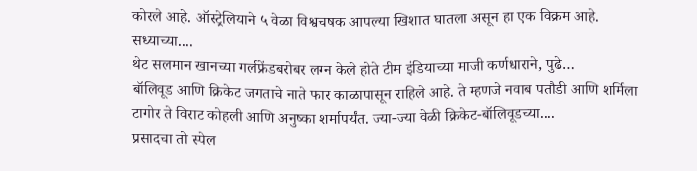कोरले आहे. ऑस्ट्रेलियाने ५ वेळा विश्वचषक आपल्या खिशात घातला असून हा एक विक्रम आहे. सध्याच्या....
थेट सलमान खानच्या गर्लफ्रेंडबरोबर लग्न केले होते टीम इंडियाच्या माजी कर्णधाराने, पुढे…
बॉलिवूड आणि क्रिकेट जगताचे नाते फार काळापासून राहिले आहे. ते म्हणजे नवाब पतौडी आणि शर्मिला टागोर ते विराट कोहली आणि अनुष्का शर्मापर्यंत. ज्या-ज्या वेळी क्रिकेट-बॉलिवूडच्या....
प्रसादचा तो स्पेल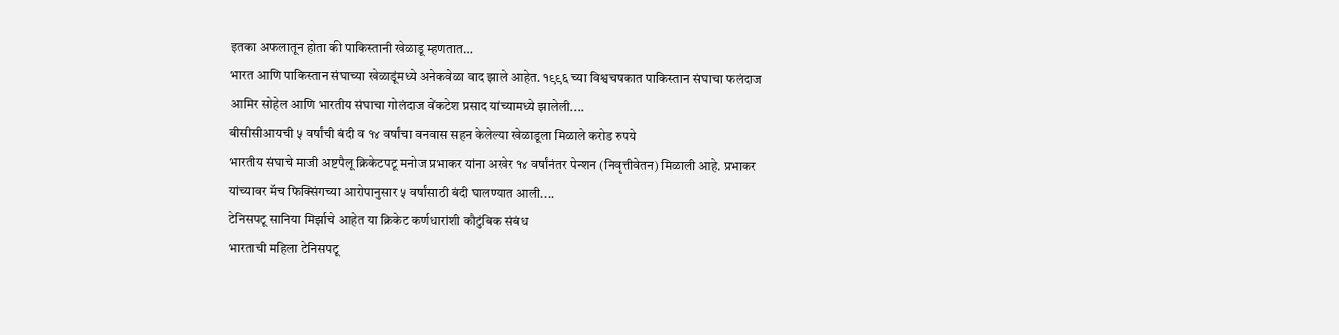इतका अफलातून होता की पाकिस्तानी खेळाडू म्हणतात…
भारत आणि पाकिस्तान संघाच्या खेळाडूंमध्ये अनेकवेळा वाद झाले आहेत. १९९६ च्या विश्वचषकात पाकिस्तान संघाचा फलंदाज आमिर सोहेल आणि भारतीय संघाचा गोलंदाज वेंकटेश प्रसाद यांच्यामध्ये झालेली....
बीसीसीआयची ५ वर्षांची बंदी व १४ वर्षांचा वनवास सहन केलेल्या खेळाडूला मिळाले करोड रुपये
भारतीय संघाचे माजी अष्टपैलू क्रिकेटपटू मनोज प्रभाकर यांना अखेर १४ वर्षांनंतर पेन्शन (निवृत्तीवेतन) मिळाली आहे. प्रभाकर यांच्यावर मॅच फिक्सिंगच्या आरोपानुसार ५ वर्षांसाठी बंदी घालण्यात आली....
टेनिसपटू सानिया मिर्झाचे आहेत या क्रिकेट कर्णधारांशी कौटुंबिक संबंध
भारताची महिला टेनिसपटू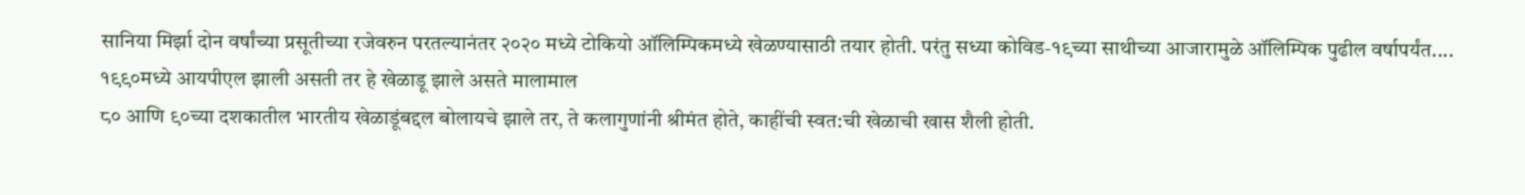सानिया मिर्झा दोन वर्षांच्या प्रसूतीच्या रजेवरुन परतल्यानंतर २०२० मध्ये टोकियो ऑलिम्पिकमध्ये खेळण्यासाठी तयार होती. परंतु सध्या कोविड-१९च्या साथीच्या आजारामुळे ऑलिम्पिक पुढील वर्षापर्यंत....
१९९०मध्ये आयपीएल झाली असती तर हे खेळाडू झाले असते मालामाल
८० आणि ९०च्या दशकातील भारतीय खेळाडूंबद्दल बोलायचे झाले तर, ते कलागुणांनी श्रीमंत होते, काहींची स्वत:ची खेळाची खास शैली होती.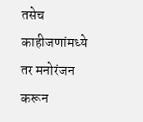तसेच काहीजणांमध्ये तर मनोरंजन करून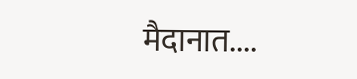मैदानात....